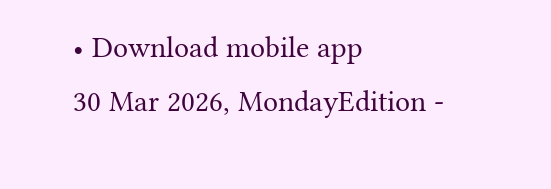• Download mobile app
30 Mar 2026, MondayEdition -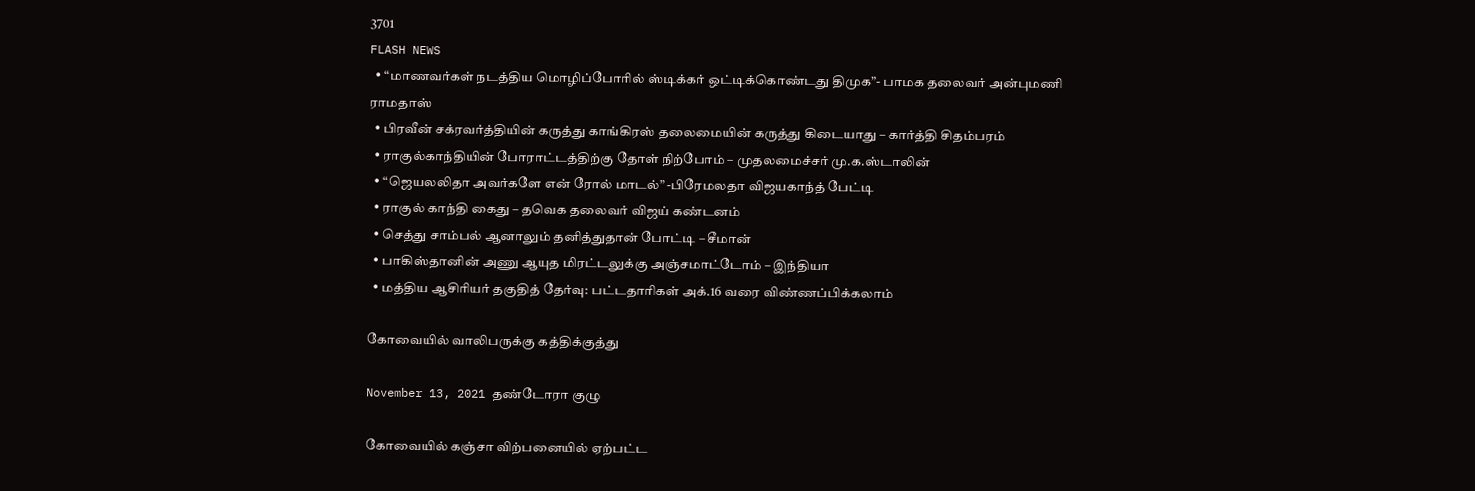3701
FLASH NEWS
  • “மாணவர்கள் நடத்திய மொழிப்போரில் ஸ்டிக்கர் ஒட்டிக்கொண்டது திமுக”- பாமக தலைவர் அன்புமணி ராமதாஸ்
  • பிரவீன் சக்ரவர்த்தியின் கருத்து காங்கிரஸ் தலைமையின் கருத்து கிடையாது – கார்த்தி சிதம்பரம்
  • ராகுல்காந்தியின் போராட்டத்திற்கு தோள் நிற்போம் – முதலமைச்சர் மு.க.ஸ்டாலின்
  • “ஜெயலலிதா அவர்களே என் ரோல் மாடல்” -பிரேமலதா விஜயகாந்த் பேட்டி
  • ராகுல் காந்தி கைது – தவெக தலைவர் விஜய் கண்டனம்
  • செத்து சாம்பல் ஆனாலும் தனித்துதான் போட்டி – சீமான்
  • பாகிஸ்தானின் அணு ஆயுத மிரட்டலுக்கு அஞ்சமாட்டோம் – இந்தியா
  • மத்திய ஆசிரியர் தகுதித் தேர்வு: பட்டதாரிகள் அக்.16 வரை விண்ணப்பிக்கலாம்

கோவையில் வாலிபருக்கு கத்திக்குத்து

November 13, 2021 தண்டோரா குழு

கோவையில் கஞ்சா விற்பனையில் ஏற்பட்ட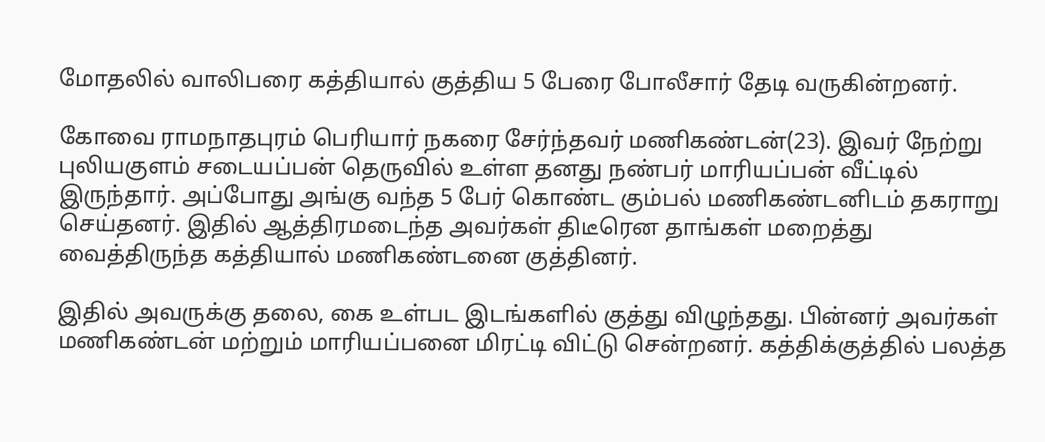மோதலில் வாலிபரை கத்தியால் குத்திய 5 பேரை போலீசார் தேடி வருகின்றனர்.

கோவை ராமநாதபுரம் பெரியார் நகரை சேர்ந்தவர் மணிகண்டன்(23). இவர் நேற்று புலியகுளம் சடையப்பன் தெருவில் உள்ள தனது நண்பர் மாரியப்பன் வீட்டில் இருந்தார். அப்போது அங்கு வந்த 5 பேர் கொண்ட கும்பல் மணிகண்டனிடம் தகராறு செய்தனர். இதில் ஆத்திரமடைந்த அவர்கள் திடீரென தாங்கள் மறைத்து வைத்திருந்த கத்தியால் மணிகண்டனை குத்தினர்.

இதில் அவருக்கு தலை, கை உள்பட இடங்களில் குத்து விழுந்தது. பின்னர் அவர்கள் மணிகண்டன் மற்றும் மாரியப்பனை மிரட்டி விட்டு சென்றனர். கத்திக்குத்தில் பலத்த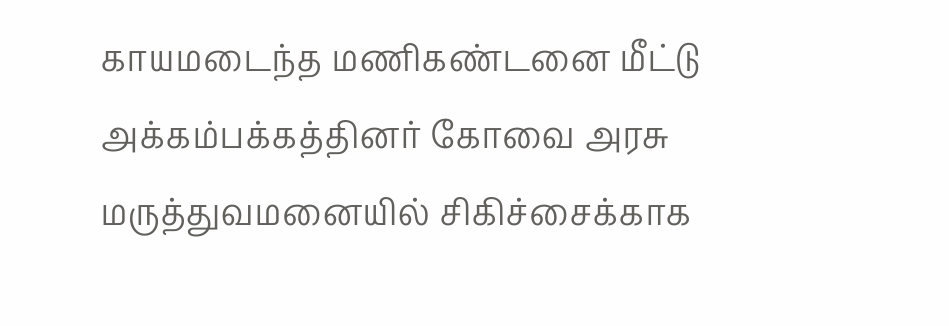காயமடைந்த மணிகண்டனை மீட்டு அக்கம்பக்கத்தினர் கோவை அரசு மருத்துவமனையில் சிகிச்சைக்காக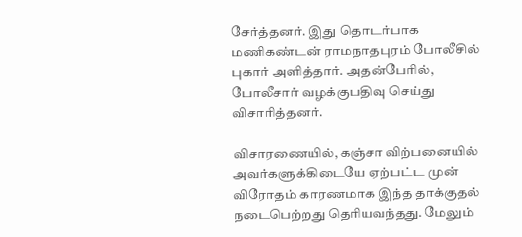சேர்த்தனர். இது தொடர்பாக மணிகண்டன் ராமநாதபுரம் போலீசில் புகார் அளித்தார். அதன்பேரில், போலீசார் வழக்குபதிவு செய்து விசாரித்தனர்.

விசாரணையில், கஞ்சா விற்பனையில் அவர்களுக்கிடையே ஏற்பட்ட முன் விரோதம் காரணமாக இந்த தாக்குதல் நடைபெற்றது தெரியவந்தது. மேலும்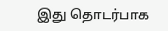இது தொடர்பாக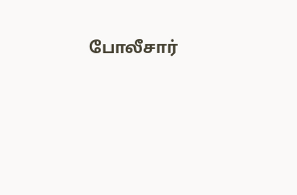போலீசார்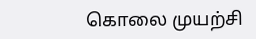கொலை முயற்சி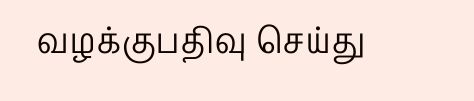வழக்குபதிவு செய்து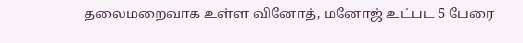தலைமறைவாக உள்ள வினோத், மனோஜ் உட்பட 5 பேரை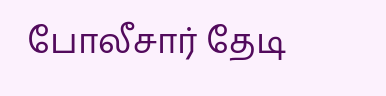போலீசார் தேடி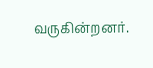வருகின்றனர்.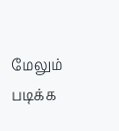மேலும் படிக்க